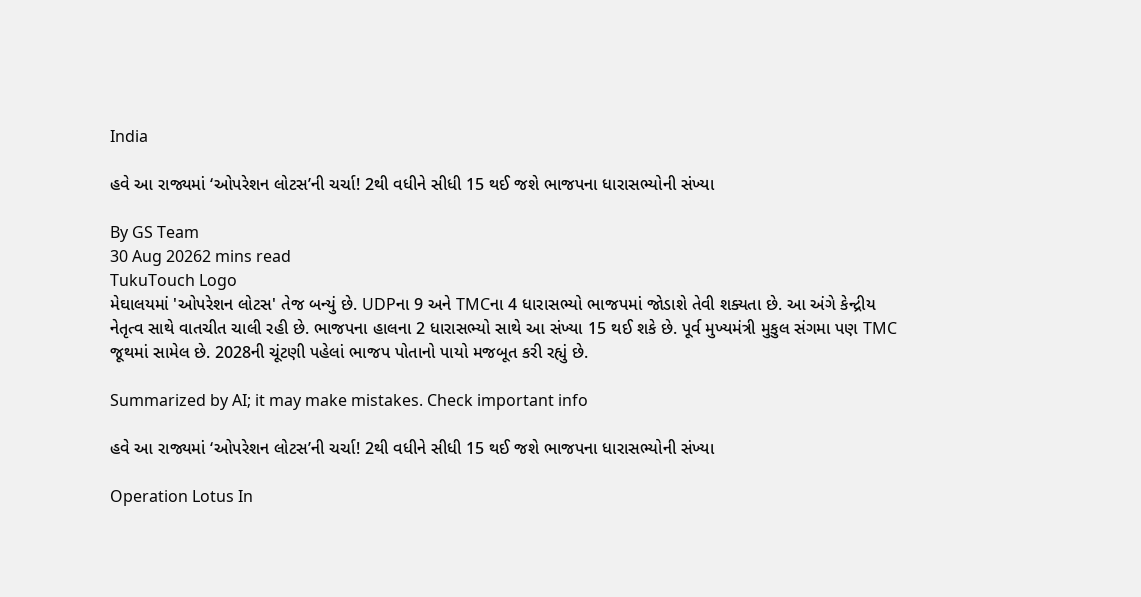India

હવે આ રાજ્યમાં ‘ઓપરેશન લોટસ’ની ચર્ચા! 2થી વધીને સીધી 15 થઈ જશે ભાજપના ધારાસભ્યોની સંખ્યા

By GS Team
30 Aug 20262 mins read
TukuTouch Logo
મેઘાલયમાં 'ઓપરેશન લોટસ' તેજ બન્યું છે. UDPના 9 અને TMCના 4 ધારાસભ્યો ભાજપમાં જોડાશે તેવી શક્યતા છે. આ અંગે કેન્દ્રીય નેતૃત્વ સાથે વાતચીત ચાલી રહી છે. ભાજપના હાલના 2 ધારાસભ્યો સાથે આ સંખ્યા 15 થઈ શકે છે. પૂર્વ મુખ્યમંત્રી મુકુલ સંગમા પણ TMC જૂથમાં સામેલ છે. 2028ની ચૂંટણી પહેલાં ભાજપ પોતાનો પાયો મજબૂત કરી રહ્યું છે.

Summarized by AI; it may make mistakes. Check important info

હવે આ રાજ્યમાં ‘ઓપરેશન લોટસ’ની ચર્ચા! 2થી વધીને સીધી 15 થઈ જશે ભાજપના ધારાસભ્યોની સંખ્યા

Operation Lotus In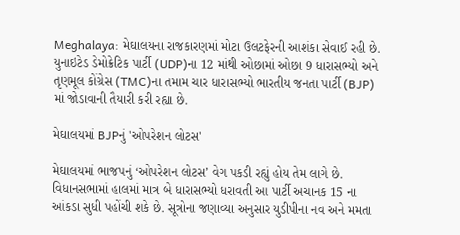Meghalaya: મેઘાલયના રાજકારણમાં મોટા ઉલટફેરની આશંકા સેવાઈ રહી છે. યુનાઇટેડ ડેમોક્રેટિક પાર્ટી (UDP)ના 12 માંથી ઓછામાં ઓછા 9 ધારાસભ્યો અને તૃણમૂલ કોંગ્રેસ (TMC)ના તમામ ચાર ધારાસભ્યો ભારતીય જનતા પાર્ટી (BJP) માં જોડાવાની તૈયારી કરી રહ્યા છે.

મેઘાલયમાં BJPનું 'ઓપરેશન લોટસ'

મેઘાલયમાં ભાજપનું ‘ઓપરેશન લોટસ’ વેગ પકડી રહ્યું હોય તેમ લાગે છે. વિધાનસભામાં હાલમાં માત્ર બે ધારાસભ્યો ધરાવતી આ પાર્ટી અચાનક 15 ના આંકડા સુધી પહોંચી શકે છે. સૂત્રોના જણાવ્યા અનુસાર યુડીપીના નવ અને મમતા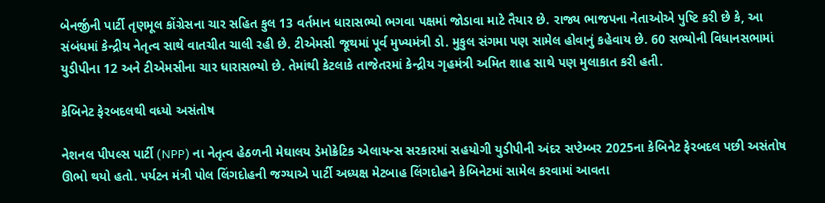બેનર્જીની પાર્ટી તૃણમૂલ કોંગ્રેસના ચાર સહિત કુલ 13 વર્તમાન ધારાસભ્યો ભગવા પક્ષમાં જોડાવા માટે તૈયાર છે. રાજ્ય ભાજપના નેતાઓએ પુષ્ટિ કરી છે કે, આ સંબંધમાં કેન્દ્રીય નેતૃત્વ સાથે વાતચીત ચાલી રહી છે. ટીએમસી જૂથમાં પૂર્વ મુખ્યમંત્રી ડો. મુકુલ સંગમા પણ સામેલ હોવાનું કહેવાય છે. 60 સભ્યોની વિધાનસભામાં યુડીપીના 12 અને ટીએમસીના ચાર ધારાસભ્યો છે. તેમાંથી કેટલાકે તાજેતરમાં કેન્દ્રીય ગૃહમંત્રી અમિત શાહ સાથે પણ મુલાકાત કરી હતી.

કેબિનેટ ફેરબદલથી વધ્યો અસંતોષ

નેશનલ પીપલ્સ પાર્ટી (NPP) ના નેતૃત્વ હેઠળની મેઘાલય ડેમોક્રેટિક એલાયન્સ સરકારમાં સહયોગી યુડીપીની અંદર સપ્ટેમ્બર 2025ના કેબિનેટ ફેરબદલ પછી અસંતોષ ઊભો થયો હતો. પર્યટન મંત્રી પોલ લિંગદોહની જગ્યાએ પાર્ટી અધ્યક્ષ મેટબાહ લિંગદોહને કેબિનેટમાં સામેલ કરવામાં આવતા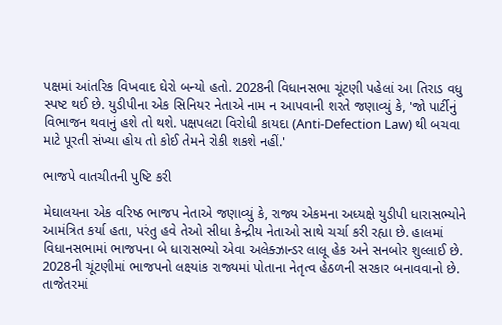પક્ષમાં આંતરિક વિખવાદ ઘેરો બન્યો હતો. 2028ની વિધાનસભા ચૂંટણી પહેલાં આ તિરાડ વધુ સ્પષ્ટ થઈ છે. યુડીપીના એક સિનિયર નેતાએ નામ ન આપવાની શરતે જણાવ્યું કે, 'જો પાર્ટીનું વિભાજન થવાનું હશે તો થશે. પક્ષપલટા વિરોધી કાયદા (Anti-Defection Law) થી બચવા માટે પૂરતી સંખ્યા હોય તો કોઈ તેમને રોકી શકશે નહીં.'

ભાજપે વાતચીતની પુષ્ટિ કરી

મેઘાલયના એક વરિષ્ઠ ભાજપ નેતાએ જણાવ્યું કે, રાજ્ય એકમના અધ્યક્ષે યુડીપી ધારાસભ્યોને આમંત્રિત કર્યા હતા, પરંતુ હવે તેઓ સીધા કેન્દ્રીય નેતાઓ સાથે ચર્ચા કરી રહ્યા છે. હાલમાં વિધાનસભામાં ભાજપના બે ધારાસભ્યો એવા અલેક્ઝાન્ડર લાલૂ હેક અને સનબોર શુલ્લાઈ છે. 2028ની ચૂંટણીમાં ભાજપનો લક્ષ્યાંક રાજ્યમાં પોતાના નેતૃત્વ હેઠળની સરકાર બનાવવાનો છે. તાજેતરમાં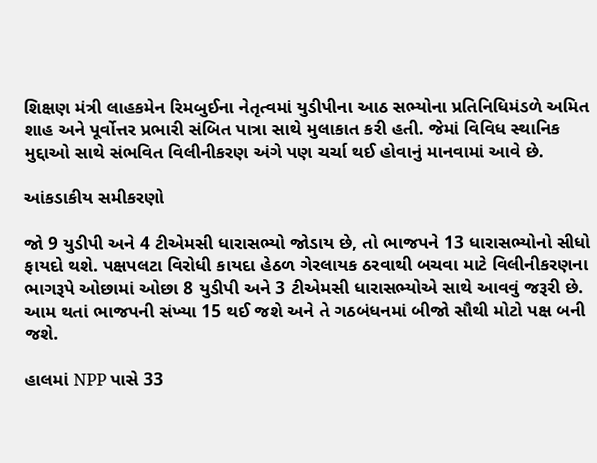શિક્ષણ મંત્રી લાહકમેન રિમબુઈના નેતૃત્વમાં યુડીપીના આઠ સભ્યોના પ્રતિનિધિમંડળે અમિત શાહ અને પૂર્વોત્તર પ્રભારી સંબિત પાત્રા સાથે મુલાકાત કરી હતી. જેમાં વિવિધ સ્થાનિક મુદ્દાઓ સાથે સંભવિત વિલીનીકરણ અંગે પણ ચર્ચા થઈ હોવાનું માનવામાં આવે છે.

આંકડાકીય સમીકરણો

જો 9 યુડીપી અને 4 ટીએમસી ધારાસભ્યો જોડાય છે, તો ભાજપને 13 ધારાસભ્યોનો સીધો ફાયદો થશે. પક્ષપલટા વિરોધી કાયદા હેઠળ ગેરલાયક ઠરવાથી બચવા માટે વિલીનીકરણના ભાગરૂપે ઓછામાં ઓછા 8 યુડીપી અને 3 ટીએમસી ધારાસભ્યોએ સાથે આવવું જરૂરી છે. આમ થતાં ભાજપની સંખ્યા 15 થઈ જશે અને તે ગઠબંધનમાં બીજો સૌથી મોટો પક્ષ બની જશે.

હાલમાં NPP પાસે 33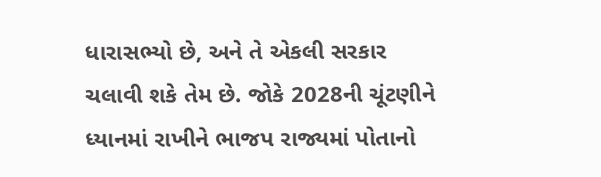ધારાસભ્યો છે, અને તે એકલી સરકાર ચલાવી શકે તેમ છે. જોકે 2028ની ચૂંટણીને ધ્યાનમાં રાખીને ભાજપ રાજ્યમાં પોતાનો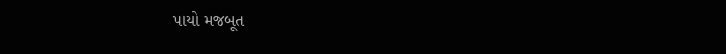પાયો મજબૂત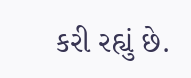કરી રહ્યું છે.